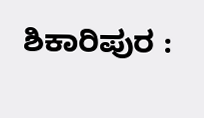ಶಿಕಾರಿಪುರ :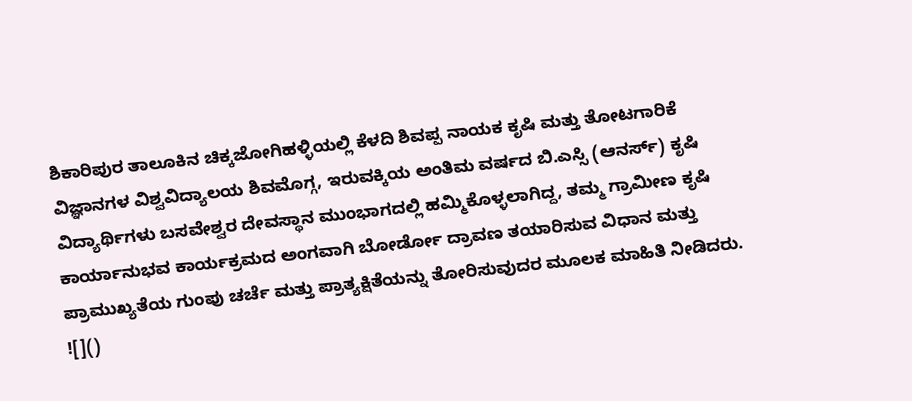ಶಿಕಾರಿಪುರ ತಾಲೂಕಿನ ಚಿಕ್ಕಜೋಗಿಹಳ್ಳಿಯಲ್ಲಿ ಕೆಳದಿ ಶಿವಪ್ಪ ನಾಯಕ ಕೃಷಿ ಮತ್ತು ತೋಟಗಾರಿಕೆ ವಿಜ್ಞಾನಗಳ ವಿಶ್ವವಿದ್ಯಾಲಯ ಶಿವಮೊಗ್ಗ, ಇರುವಕ್ಕಿಯ ಅಂತಿಮ ವರ್ಷದ ಬಿ.ಎಸ್ಸಿ (ಆನರ್ಸ್) ಕೃಷಿ ವಿದ್ಯಾರ್ಥಿಗಳು ಬಸವೇಶ್ವರ ದೇವಸ್ಥಾನ ಮುಂಭಾಗದಲ್ಲಿ ಹಮ್ಮಿಕೊಳ್ಳಲಾಗಿದ್ದ, ತಮ್ಮ ಗ್ರಾಮೀಣ ಕೃಷಿ ಕಾರ್ಯಾನುಭವ ಕಾರ್ಯಕ್ರಮದ ಅಂಗವಾಗಿ ಬೋರ್ಡೋ ದ್ರಾವಣ ತಯಾರಿಸುವ ವಿಧಾನ ಮತ್ತು ಪ್ರಾಮುಖ್ಯತೆಯ ಗುಂಪು ಚರ್ಚೆ ಮತ್ತು ಪ್ರಾತ್ಯಕ್ಷಿತೆಯನ್ನು ತೋರಿಸುವುದರ ಮೂಲಕ ಮಾಹಿತಿ ನೀಡಿದರು.
![]()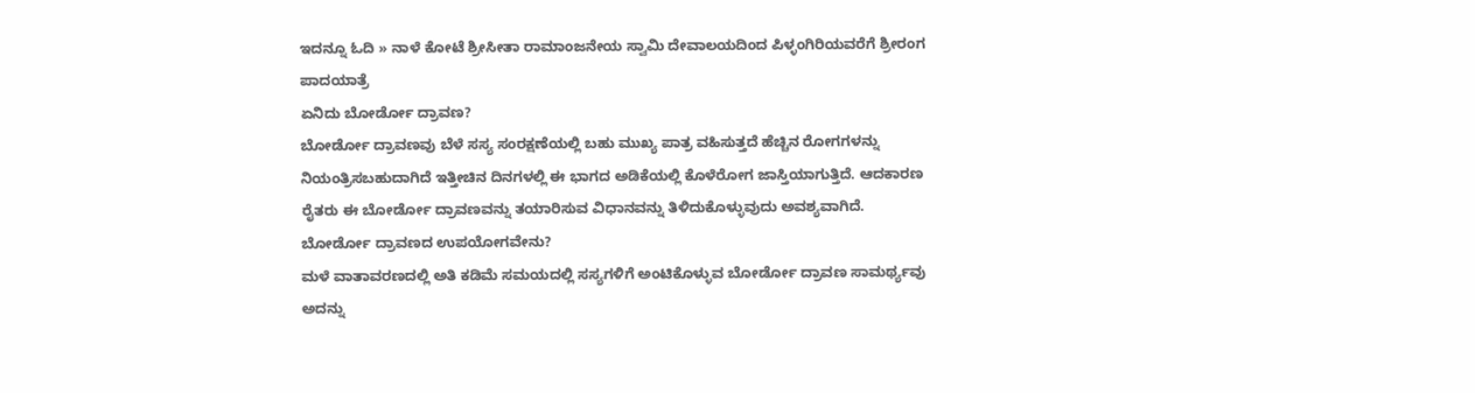ಇದನ್ನೂ ಓದಿ » ನಾಳೆ ಕೋಟೆ ಶ್ರೀಸೀತಾ ರಾಮಾಂಜನೇಯ ಸ್ವಾಮಿ ದೇವಾಲಯದಿಂದ ಪಿಳ್ಳಂಗಿರಿಯವರೆಗೆ ಶ್ರೀರಂಗ ಪಾದಯಾತ್ರೆ
ಏನಿದು ಬೋರ್ಡೋ ದ್ರಾವಣ?
ಬೋರ್ಡೋ ದ್ರಾವಣವು ಬೆಳೆ ಸಸ್ಯ ಸಂರಕ್ಷಣೆಯಲ್ಲಿ ಬಹು ಮುಖ್ಯ ಪಾತ್ರ ವಹಿಸುತ್ತದೆ ಹೆಚ್ಚಿನ ರೋಗಗಳನ್ನು ನಿಯಂತ್ರಿಸಬಹುದಾಗಿದೆ ಇತ್ತೀಚಿನ ದಿನಗಳಲ್ಲಿ ಈ ಭಾಗದ ಅಡಿಕೆಯಲ್ಲಿ ಕೊಳೆರೋಗ ಜಾಸ್ತಿಯಾಗುತ್ತಿದೆ. ಆದಕಾರಣ ರೈತರು ಈ ಬೋರ್ಡೋ ದ್ರಾವಣವನ್ನು ತಯಾರಿಸುವ ವಿಧಾನವನ್ನು ತಿಳಿದುಕೊಳ್ಳುವುದು ಅವಶ್ಯವಾಗಿದೆ.
ಬೋರ್ಡೋ ದ್ರಾವಣದ ಉಪಯೋಗವೇನು?
ಮಳೆ ವಾತಾವರಣದಲ್ಲಿ ಅತಿ ಕಡಿಮೆ ಸಮಯದಲ್ಲಿ ಸಸ್ಯಗಳಿಗೆ ಅಂಟಿಕೊಳ್ಳುವ ಬೋರ್ಡೋ ದ್ರಾವಣ ಸಾಮರ್ಥ್ಯವು ಅದನ್ನು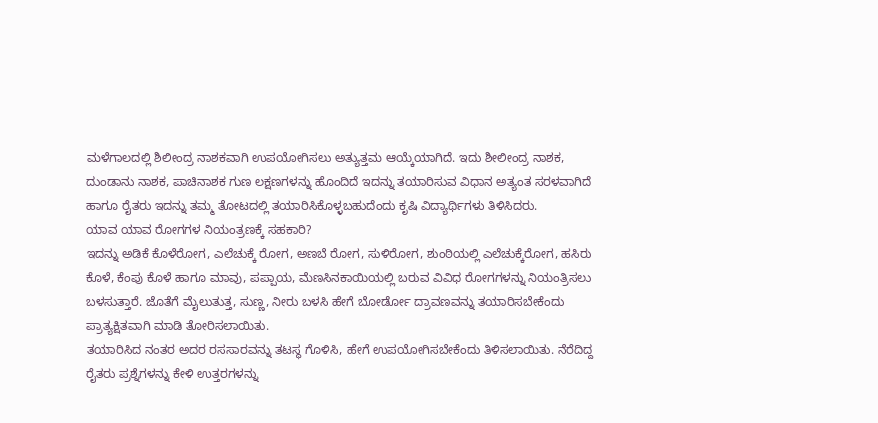ಮಳೆಗಾಲದಲ್ಲಿ ಶಿಲೀಂದ್ರ ನಾಶಕವಾಗಿ ಉಪಯೋಗಿಸಲು ಅತ್ಯುತ್ತಮ ಆಯ್ಕೆಯಾಗಿದೆ. ಇದು ಶೀಲೀಂದ್ರ ನಾಶಕ, ದುಂಡಾನು ನಾಶಕ, ಪಾಚಿನಾಶಕ ಗುಣ ಲಕ್ಷಣಗಳನ್ನು ಹೊಂದಿದೆ ಇದನ್ನು ತಯಾರಿಸುವ ವಿಧಾನ ಅತ್ಯಂತ ಸರಳವಾಗಿದೆ ಹಾಗೂ ರೈತರು ಇದನ್ನು ತಮ್ಮ ತೋಟದಲ್ಲಿ ತಯಾರಿಸಿಕೊಳ್ಳಬಹುದೆಂದು ಕೃಷಿ ವಿದ್ಯಾರ್ಥಿಗಳು ತಿಳಿಸಿದರು.
ಯಾವ ಯಾವ ರೋಗಗಳ ನಿಯಂತ್ರಣಕ್ಕೆ ಸಹಕಾರಿ?
ಇದನ್ನು ಅಡಿಕೆ ಕೊಳೆರೋಗ, ಎಲೆಚುಕ್ಕೆ ರೋಗ, ಅಣಬೆ ರೋಗ, ಸುಳಿರೋಗ, ಶುಂಠಿಯಲ್ಲಿ ಎಲೆಚುಕ್ಕೆರೋಗ, ಹಸಿರು ಕೊಳೆ, ಕೆಂಪು ಕೊಳೆ ಹಾಗೂ ಮಾವು, ಪಪ್ಪಾಯ, ಮೆಣಸಿನಕಾಯಿಯಲ್ಲಿ ಬರುವ ವಿವಿಧ ರೋಗಗಳನ್ನು ನಿಯಂತ್ರಿಸಲು ಬಳಸುತ್ತಾರೆ. ಜೊತೆಗೆ ಮೈಲುತುತ್ತ, ಸುಣ್ಣ, ನೀರು ಬಳಸಿ ಹೇಗೆ ಬೋರ್ಡೋ ದ್ರಾವಣವನ್ನು ತಯಾರಿಸಬೇಕೆಂದು ಪ್ರಾತ್ಯಕ್ಷಿತವಾಗಿ ಮಾಡಿ ತೋರಿಸಲಾಯಿತು.
ತಯಾರಿಸಿದ ನಂತರ ಅದರ ರಸಸಾರವನ್ನು ತಟಸ್ಥ ಗೊಳಿಸಿ, ಹೇಗೆ ಉಪಯೋಗಿಸಬೇಕೆಂದು ತಿಳಿಸಲಾಯಿತು. ನೆರೆದಿದ್ದ ರೈತರು ಪ್ರಶ್ನೆಗಳನ್ನು ಕೇಳಿ ಉತ್ತರಗಳನ್ನು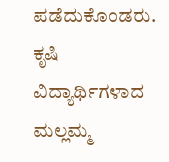ಪಡೆದುಕೊಂಡರು.
ಕೃಷಿ ವಿದ್ಯಾರ್ಥಿಗಳಾದ ಮಲ್ಲಮ್ಮ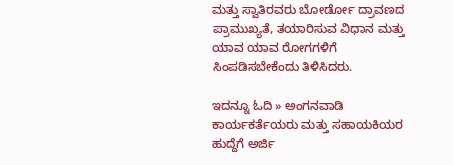ಮತ್ತು ಸ್ವಾತಿರವರು ಬೋರ್ಡೋ ದ್ರಾವಣದ ಪ್ರಾಮುಖ್ಯತೆ, ತಯಾರಿಸುವ ವಿಧಾನ ಮತ್ತು ಯಾವ ಯಾವ ರೋಗಗಳಿಗೆ ಸಿಂಪಡಿಸಬೇಕೆಂದು ತಿಳಿಸಿದರು.

ಇದನ್ನೂ ಓದಿ » ಅಂಗನವಾಡಿ ಕಾರ್ಯಕರ್ತೆಯರು ಮತ್ತು ಸಹಾಯಕಿಯರ ಹುದ್ದೆಗೆ ಅರ್ಜಿ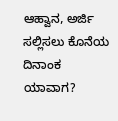ಆಹ್ವಾನ, ಅರ್ಜಿ ಸಲ್ಲಿಸಲು ಕೊನೆಯ ದಿನಾಂಕ ಯಾವಾಗ?